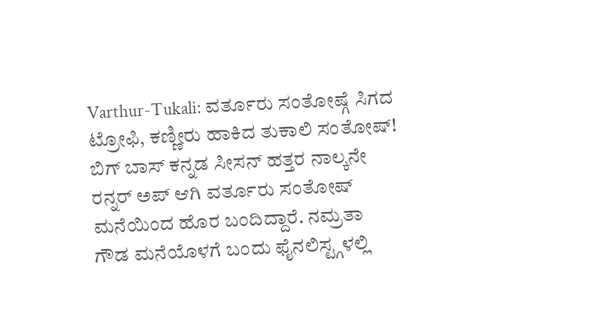Varthur-Tukali: ವರ್ತೂರು ಸಂತೋಷ್ಗೆ ಸಿಗದ ಟ್ರೋಫಿ, ಕಣ್ಣೀರು ಹಾಕಿದ ತುಕಾಲಿ ಸಂತೋಷ್!
ಬಿಗ್ ಬಾಸ್ ಕನ್ನಡ ಸೀಸನ್ ಹತ್ತರ ನಾಲ್ಕನೇ ರನ್ನರ್ ಅಪ್ ಆಗಿ ವರ್ತೂರು ಸಂತೋಷ್ ಮನೆಯಿಂದ ಹೊರ ಬಂದಿದ್ದಾರೆ. ನಮ್ರತಾ ಗೌಡ ಮನೆಯೊಳಗೆ ಬಂದು ಫೈನಲಿಸ್ಟ್ಗಳಲ್ಲಿ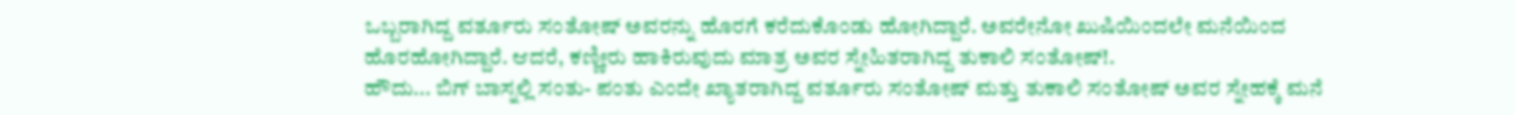ಒಬ್ಬರಾಗಿದ್ದ ವರ್ತೂರು ಸಂತೋಷ್ ಅವರನ್ನು ಹೊರಗೆ ಕರೆದುಕೊಂಡು ಹೋಗಿದ್ದಾರೆ. ಅವರೇನೋ ಖುಷಿಯಿಂದಲೇ ಮನೆಯಿಂದ ಹೊರಹೋಗಿದ್ದಾರೆ. ಆದರೆ, ಕಣ್ಣೀರು ಹಾಕಿರುವುದು ಮಾತ್ರ ಅವರ ಸ್ನೇಹಿತರಾಗಿದ್ದ ತುಕಾಲಿ ಸಂತೋಷ್!.
ಹೌದು... ಬಿಗ್ ಬಾಸ್ನಲ್ಲಿ ಸಂತು- ಪಂತು ಎಂದೇ ಖ್ಯಾತರಾಗಿದ್ದ ವರ್ತೂರು ಸಂತೋಷ್ ಮತ್ತು ತುಕಾಲಿ ಸಂತೋಷ್ ಅವರ ಸ್ನೇಹಕ್ಕೆ ಮನೆ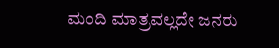ಮಂದಿ ಮಾತ್ರವಲ್ಲದೇ ಜನರು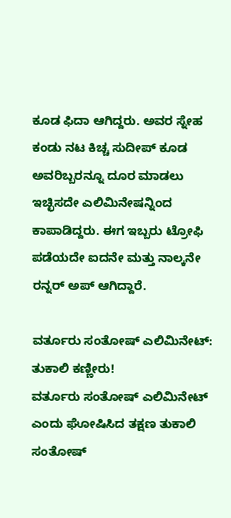ಕೂಡ ಫಿದಾ ಆಗಿದ್ದರು. ಅವರ ಸ್ನೇಹ ಕಂಡು ನಟ ಕಿಚ್ಚ ಸುದೀಪ್ ಕೂಡ ಅವರಿಬ್ಬರನ್ನೂ ದೂರ ಮಾಡಲು ಇಚ್ಛಿಸದೇ ಎಲಿಮಿನೇಷನ್ನಿಂದ ಕಾಪಾಡಿದ್ದರು. ಈಗ ಇಬ್ಬರು ಟ್ರೋಫಿ ಪಡೆಯದೇ ಐದನೇ ಮತ್ತು ನಾಲ್ಕನೇ ರನ್ನರ್ ಅಪ್ ಆಗಿದ್ದಾರೆ.

ವರ್ತೂರು ಸಂತೋಷ್ ಎಲಿಮಿನೇಟ್: ತುಕಾಲಿ ಕಣ್ಣೀರು!
ವರ್ತೂರು ಸಂತೋಷ್ ಎಲಿಮಿನೇಟ್ ಎಂದು ಘೋಷಿಸಿದ ತಕ್ಷಣ ತುಕಾಲಿ ಸಂತೋಷ್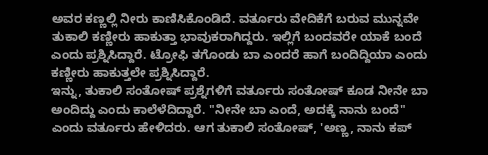ಅವರ ಕಣ್ಣಲ್ಲಿ ನೀರು ಕಾಣಿಸಿಕೊಂಡಿದೆ. ವರ್ತೂರು ವೇದಿಕೆಗೆ ಬರುವ ಮುನ್ನವೇ ತುಕಾಲಿ ಕಣ್ಣೀರು ಹಾಕುತ್ತಾ ಭಾವುಕರಾಗಿದ್ದರು. ಇಲ್ಲಿಗೆ ಬಂದವರೇ ಯಾಕೆ ಬಂದೆ ಎಂದು ಪ್ರಶ್ನಿಸಿದ್ದಾರೆ. ಟ್ರೋಫಿ ತಗೊಂಡು ಬಾ ಎಂದರೆ ಹಾಗೆ ಬಂದಿದ್ದಿಯಾ ಎಂದು ಕಣ್ಣೀರು ಹಾಕುತ್ತಲೇ ಪ್ರಶ್ನಿಸಿದ್ದಾರೆ.
ಇನ್ನು, ತುಕಾಲಿ ಸಂತೋಷ್ ಪ್ರಶ್ನೆಗಳಿಗೆ ವರ್ತೂರು ಸಂತೋಷ್ ಕೂಡ ನೀನೇ ಬಾ ಅಂದಿದ್ದು ಎಂದು ಕಾಲೆಳೆದಿದ್ದಾರೆ. "ನೀನೇ ಬಾ ಎಂದೆ, ಅದಕ್ಕೆ ನಾನು ಬಂದೆ" ಎಂದು ವರ್ತೂರು ಹೇಳಿದರು. ಆಗ ತುಕಾಲಿ ಸಂತೋಷ್, 'ಅಣ್ಣ, ನಾನು ಕಪ್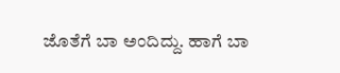ಜೊತೆಗೆ ಬಾ ಅಂದಿದ್ದು. ಹಾಗೆ ಬಾ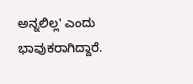ಅನ್ನಲಿಲ್ಲ' ಎಂದು ಭಾವುಕರಾಗಿದ್ದಾರೆ.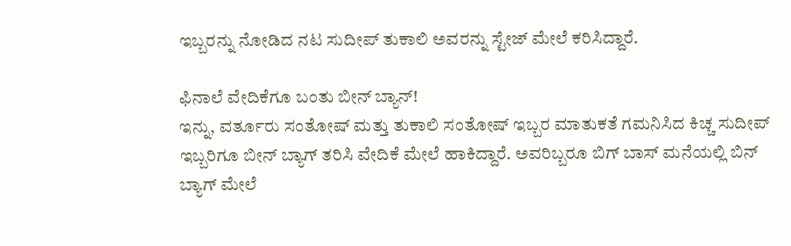ಇಬ್ಬರನ್ನು ನೋಡಿದ ನಟ ಸುದೀಪ್ ತುಕಾಲಿ ಅವರನ್ನು ಸ್ಟೇಜ್ ಮೇಲೆ ಕರಿಸಿದ್ದಾರೆ.

ಫಿನಾಲೆ ವೇದಿಕೆಗೂ ಬಂತು ಬೀನ್ ಬ್ಯಾನ್!
ಇನ್ನು, ವರ್ತೂರು ಸಂತೋಷ್ ಮತ್ತು ತುಕಾಲಿ ಸಂತೋಷ್ ಇಬ್ಬರ ಮಾತುಕತೆ ಗಮನಿಸಿದ ಕಿಚ್ಚ ಸುದೀಪ್ ಇಬ್ಬರಿಗೂ ಬೀನ್ ಬ್ಯಾಗ್ ತರಿಸಿ ವೇದಿಕೆ ಮೇಲೆ ಹಾಕಿದ್ದಾರೆ. ಅವರಿಬ್ಬರೂ ಬಿಗ್ ಬಾಸ್ ಮನೆಯಲ್ಲಿ ಬಿನ್ ಬ್ಯಾಗ್ ಮೇಲೆ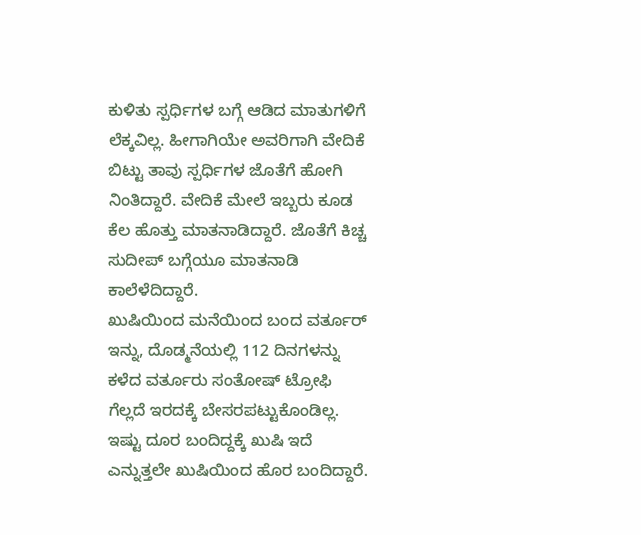ಕುಳಿತು ಸ್ಪರ್ಧಿಗಳ ಬಗ್ಗೆ ಆಡಿದ ಮಾತುಗಳಿಗೆ ಲೆಕ್ಕವಿಲ್ಲ. ಹೀಗಾಗಿಯೇ ಅವರಿಗಾಗಿ ವೇದಿಕೆ ಬಿಟ್ಟು ತಾವು ಸ್ಪರ್ಧಿಗಳ ಜೊತೆಗೆ ಹೋಗಿ ನಿಂತಿದ್ದಾರೆ. ವೇದಿಕೆ ಮೇಲೆ ಇಬ್ಬರು ಕೂಡ ಕೆಲ ಹೊತ್ತು ಮಾತನಾಡಿದ್ದಾರೆ. ಜೊತೆಗೆ ಕಿಚ್ಚ ಸುದೀಪ್ ಬಗ್ಗೆಯೂ ಮಾತನಾಡಿ ಕಾಲೆಳೆದಿದ್ದಾರೆ.
ಖುಷಿಯಿಂದ ಮನೆಯಿಂದ ಬಂದ ವರ್ತೂರ್
ಇನ್ನು, ದೊಡ್ಮನೆಯಲ್ಲಿ 112 ದಿನಗಳನ್ನು ಕಳೆದ ವರ್ತೂರು ಸಂತೋಷ್ ಟ್ರೋಫಿ ಗೆಲ್ಲದೆ ಇರದಕ್ಕೆ ಬೇಸರಪಟ್ಟುಕೊಂಡಿಲ್ಲ. ಇಷ್ಟು ದೂರ ಬಂದಿದ್ದಕ್ಕೆ ಖುಷಿ ಇದೆ ಎನ್ನುತ್ತಲೇ ಖುಷಿಯಿಂದ ಹೊರ ಬಂದಿದ್ದಾರೆ.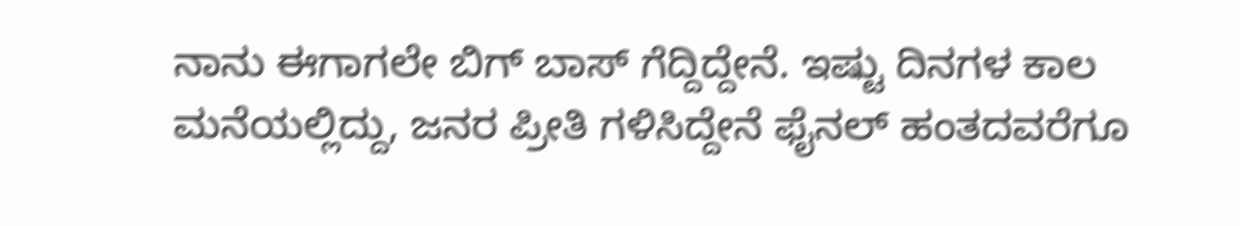ನಾನು ಈಗಾಗಲೇ ಬಿಗ್ ಬಾಸ್ ಗೆದ್ದಿದ್ದೇನೆ. ಇಷ್ಟು ದಿನಗಳ ಕಾಲ ಮನೆಯಲ್ಲಿದ್ದು, ಜನರ ಪ್ರೀತಿ ಗಳಿಸಿದ್ದೇನೆ ಫೈನಲ್ ಹಂತದವರೆಗೂ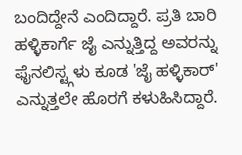ಬಂದಿದ್ದೇನೆ ಎಂದಿದ್ದಾರೆ. ಪ್ರತಿ ಬಾರಿ ಹಳ್ಳಿಕಾರ್ಗೆ ಜೈ ಎನ್ನುತ್ತಿದ್ದ ಅವರನ್ನು ಫೈನಲಿಸ್ಟ್ಗಳು ಕೂಡ 'ಜೈ ಹಳ್ಳಿಕಾರ್' ಎನ್ನುತ್ತಲೇ ಹೊರಗೆ ಕಳುಹಿಸಿದ್ದಾರೆ.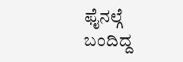ಫೈನಲ್ಗೆ ಬಂದಿದ್ದ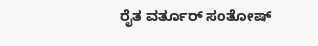ರೈತ ವರ್ತೂರ್ ಸಂತೋಷ್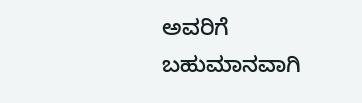ಅವರಿಗೆ ಬಹುಮಾನವಾಗಿ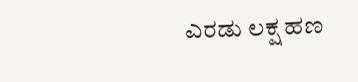ಎರಡು ಲಕ್ಷ ಹಣ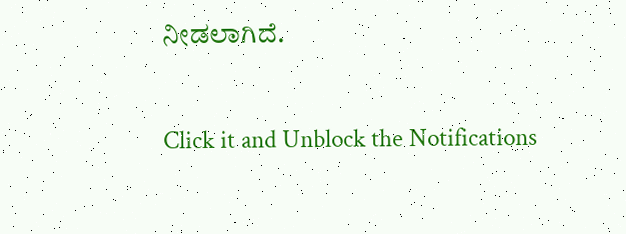ನೀಡಲಾಗಿದೆ.


Click it and Unblock the Notifications